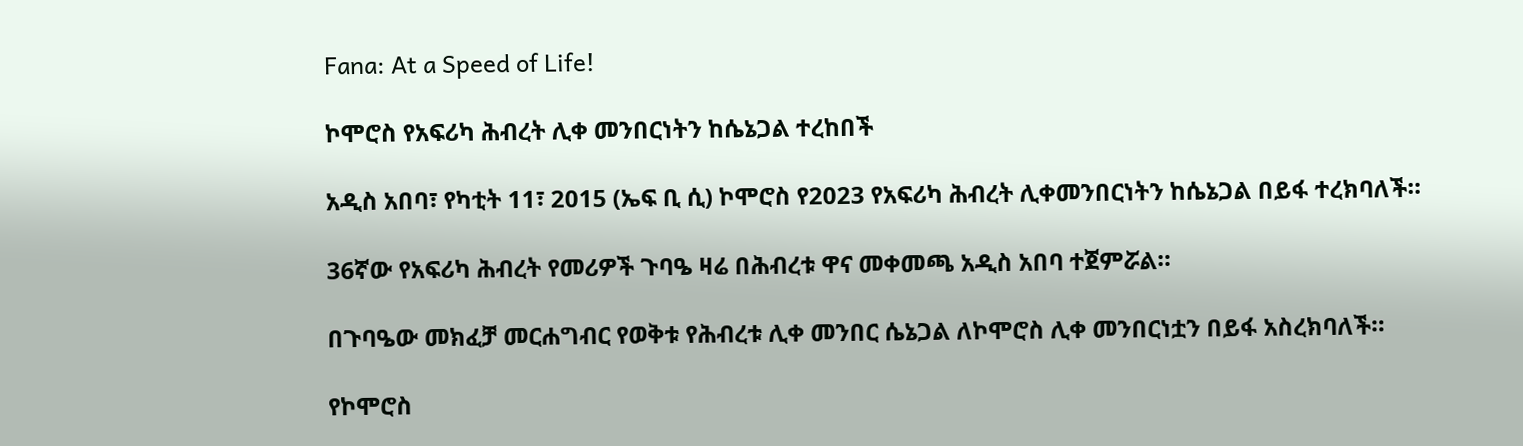Fana: At a Speed of Life!

ኮሞሮስ የአፍሪካ ሕብረት ሊቀ መንበርነትን ከሴኔጋል ተረከበች

አዲስ አበባ፣ የካቲት 11፣ 2015 (ኤፍ ቢ ሲ) ኮሞሮስ የ2023 የአፍሪካ ሕብረት ሊቀመንበርነትን ከሴኔጋል በይፋ ተረክባለች።

36ኛው የአፍሪካ ሕብረት የመሪዎች ጉባዔ ዛሬ በሕብረቱ ዋና መቀመጫ አዲስ አበባ ተጀምሯል።

በጉባዔው መክፈቻ መርሐግብር የወቅቱ የሕብረቱ ሊቀ መንበር ሴኔጋል ለኮሞሮስ ሊቀ መንበርነቷን በይፋ አስረክባለች።

የኮሞሮስ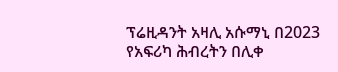ፕሬዚዳንት አዛሊ አሱማኒ በ2023 የአፍሪካ ሕብረትን በሊቀ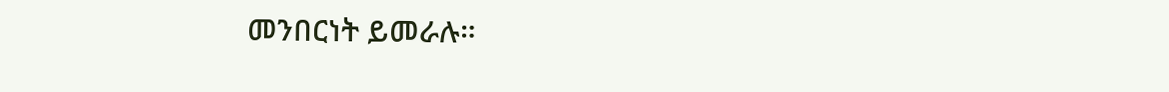መንበርነት ይመራሉ።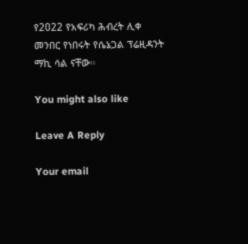የ2022 የአፍሪካ ሕብረት ሊቀ መንበር የነበሩት የሴኔጋል ፕሬዚዳንት ማኪ ሳል ናቸው።

You might also like

Leave A Reply

Your email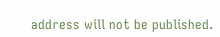address will not be published.